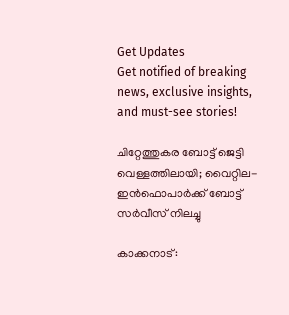Get Updates
Get notified of breaking news, exclusive insights, and must-see stories!

ചിറ്റേത്തുകര ബോട്ട് ജെട്ടി വെള്ളത്തിലായി; വൈറ്റില- ഇന്‍ഫൊപാര്‍ക്ക് ബോട്ട് സര്‍വീസ് നിലച്ചു

കാക്കനാട്: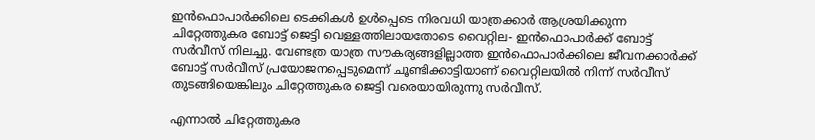ഇന്‍ഫൊപാര്‍ക്കിലെ ടെക്കികള്‍ ഉള്‍പ്പെടെ നിരവധി യാത്രക്കാര്‍ ആശ്രയിക്കുന്ന ചിറ്റേത്തുകര ബോട്ട് ജെട്ടി വെള്ളത്തിലായതോടെ വൈറ്റില- ഇന്‍ഫൊപാര്‍ക്ക് ബോട്ട് സര്‍വീസ് നിലച്ചു. വേണ്ടത്ര യാത്ര സൗകര്യങ്ങളില്ലാത്ത ഇന്‍ഫൊപാര്‍ക്കിലെ ജീവനക്കാര്‍ക്ക് ബോട്ട് സര്‍വീസ് പ്രയോജനപ്പെടുമെന്ന് ചൂണ്ടിക്കാട്ടിയാണ് വൈറ്റിലയില്‍ നിന്ന് സര്‍വീസ് തുടങ്ങിയെങ്കിലും ചിറ്റേത്തുകര ജെട്ടി വരെയായിരുന്നു സര്‍വീസ്.

എന്നാല്‍ ചിറ്റേത്തുകര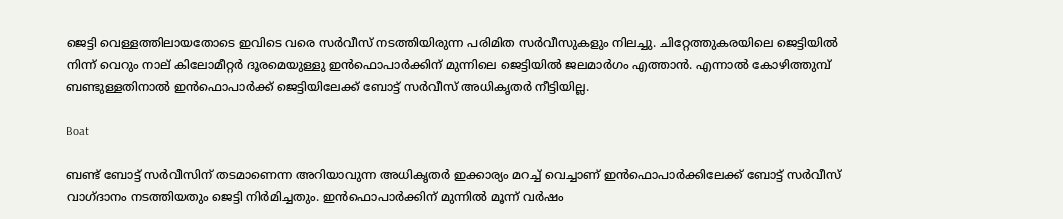ജെട്ടി വെള്ളത്തിലായതോടെ ഇവിടെ വരെ സര്‍വീസ് നടത്തിയിരുന്ന പരിമിത സര്‍വീസുകളും നിലച്ചു. ചിറ്റേത്തുകരയിലെ ജെട്ടിയില്‍ നിന്ന് വെറും നാല് കിലോമീറ്റര്‍ ദൂരമെയുള്ളു ഇന്‍ഫൊപാര്‍ക്കിന് മുന്നിലെ ജെട്ടിയില്‍ ജലമാര്‍ഗം എത്താന്‍. എന്നാല്‍ കോഴിത്തുമ്പ് ബണ്ടുള്ളതിനാല്‍ ഇന്‍ഫൊപാര്‍ക്ക് ജെട്ടിയിലേക്ക് ബോട്ട് സര്‍വീസ് അധികൃതര്‍ നീട്ടിയില്ല.

Boat

ബണ്ട് ബോട്ട് സര്‍വീസിന് തടമാണെന്ന അറിയാവുന്ന അധികൃതര്‍ ഇക്കാര്യം മറച്ച് വെച്ചാണ് ഇന്‍ഫൊപാര്‍ക്കിലേക്ക് ബോട്ട് സര്‍വീസ് വാഗ്ദാനം നടത്തിയതും ജെട്ടി നിര്‍മിച്ചതും. ഇന്‍ഫൊപാര്‍ക്കിന് മുന്നില്‍ മൂന്ന് വര്‍ഷം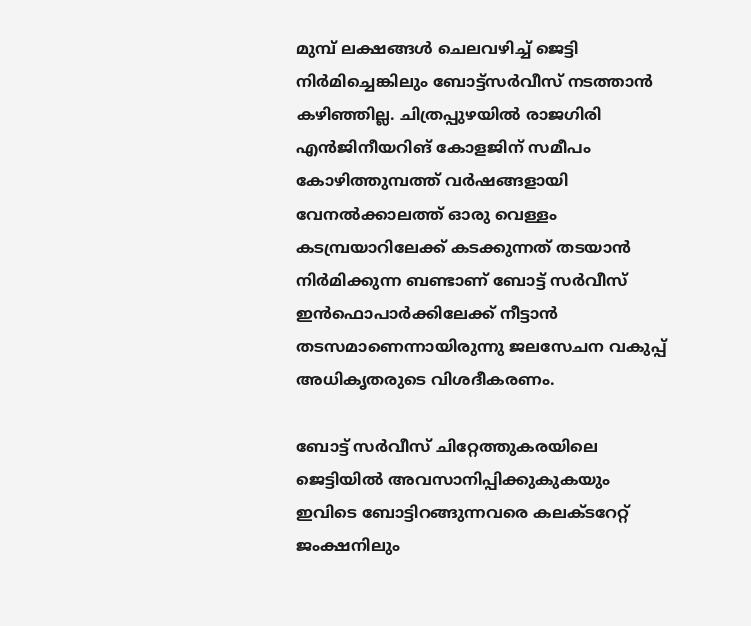മുമ്പ് ലക്ഷങ്ങള്‍ ചെലവഴിച്ച് ജെട്ടി നിര്‍മിച്ചെങ്കിലും ബോട്ട്‌സര്‍വീസ് നടത്താന്‍ കഴിഞ്ഞില്ല. ചിത്രപ്പുഴയില്‍ രാജഗിരി എന്‍ജിനീയറിങ് കോളജിന് സമീപം കോഴിത്തുമ്പത്ത് വര്‍ഷങ്ങളായി വേനല്‍ക്കാലത്ത് ഓരു വെള്ളം കടമ്പ്രയാറിലേക്ക് കടക്കുന്നത് തടയാന്‍ നിര്‍മിക്കുന്ന ബണ്ടാണ് ബോട്ട് സര്‍വീസ് ഇന്‍ഫൊപാര്‍ക്കിലേക്ക് നീട്ടാന്‍ തടസമാണെന്നായിരുന്നു ജലസേചന വകുപ്പ് അധികൃതരുടെ വിശദീകരണം.

ബോട്ട് സര്‍വീസ് ചിറ്റേത്തുകരയിലെ ജെട്ടിയില്‍ അവസാനിപ്പിക്കുകുകയും ഇവിടെ ബോട്ടിറങ്ങുന്നവരെ കലക്ടറേറ്റ് ജംക്ഷനിലും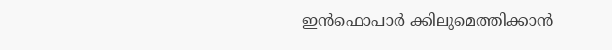ഇന്‍ഫൊപാര്‍ ക്കിലുമെത്തിക്കാന്‍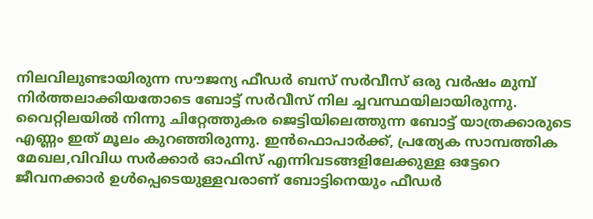നിലവിലുണ്ടായിരുന്ന സൗജന്യ ഫീഡര്‍ ബസ് സര്‍വീസ് ഒരു വര്‍ഷം മുമ്പ് നിര്‍ത്തലാക്കിയതോടെ ബോട്ട് സര്‍വീസ് നില ച്ചവസ്ഥയിലായിരുന്നു. വൈറ്റിലയില്‍ നിന്നു ചിറ്റേത്തുകര ജെട്ടിയിലെത്തുന്ന ബോട്ട് യാത്രക്കാരുടെ എണ്ണം ഇത് മൂലം കുറഞ്ഞിരുന്നു. ഇന്‍ഫൊപാര്‍ക്ക്, പ്രത്യേക സാമ്പത്തിക മേഖല,വിവിധ സര്‍ക്കാര്‍ ഓഫിസ് എന്നിവടങ്ങളിലേക്കുള്ള ഒട്ടേറെ ജീവനക്കാര്‍ ഉള്‍പ്പെടെയുള്ളവരാണ് ബോട്ടിനെയും ഫീഡര്‍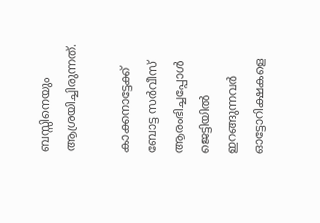ബസ്സിനെയും ആശ്രയിച്ചിരുന്നത്.

കാക്കനാട്ടേക്ക് ബോട്ട സര്‍വീസ് ആരംഭിച്ചപ്പോള്‍ ജെട്ടിയില്‍ ഇറങ്ങുന്നവര്‍ ഓട്ടോറിക്ഷകളെ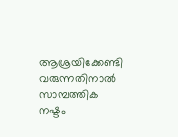ആശ്രയിക്കേണ്ടി വരുന്നതിനാല്‍ സാമ്പത്തിക നഷ്ടം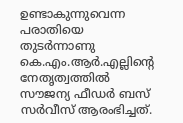ഉണ്ടാകുന്നുവെന്ന പരാതിയെ തുടര്‍ന്നാണു കെ.എം.ആര്‍.എല്ലിന്റെ നേതൃത്വത്തില്‍ സൗജന്യ ഫീഡര്‍ ബസ് സര്‍വീസ് ആരംഭിച്ചത്.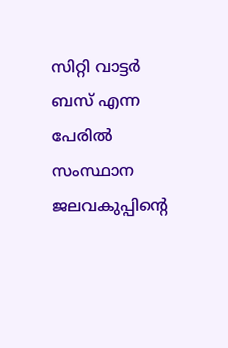സിറ്റി വാട്ടര്‍ ബസ് എന്ന പേരില്‍ സംസ്ഥാന ജലവകുപ്പിന്റെ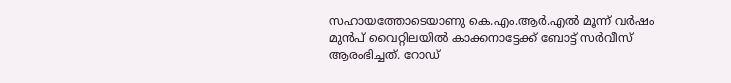സഹായത്തോടെയാണു കെ.എം.ആര്‍.എല്‍ മൂന്ന് വര്‍ഷം മുന്‍പ് വൈറ്റിലയില്‍ കാക്കനാട്ടേക്ക് ബോട്ട് സര്‍വീസ് ആരംഭിച്ചത്. റോഡ്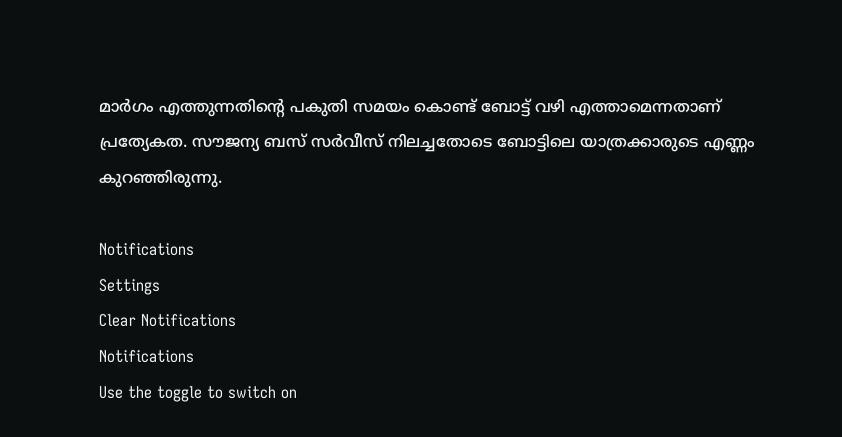മാര്‍ഗം എത്തുന്നതിന്റെ പകുതി സമയം കൊണ്ട് ബോട്ട് വഴി എത്താമെന്നതാണ് പ്രത്യേകത. സൗജന്യ ബസ് സര്‍വീസ് നിലച്ചതോടെ ബോട്ടിലെ യാത്രക്കാരുടെ എണ്ണം കുറഞ്ഞിരുന്നു.

Notifications
Settings
Clear Notifications
Notifications
Use the toggle to switch on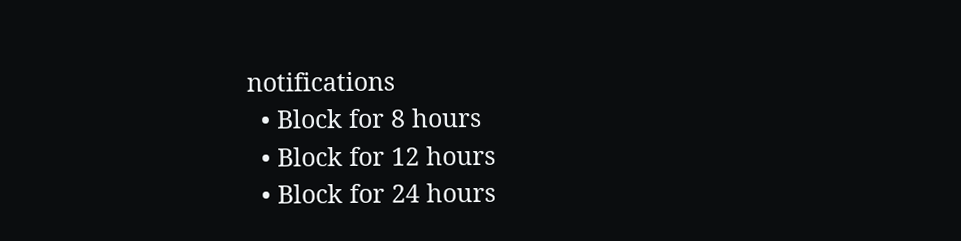notifications
  • Block for 8 hours
  • Block for 12 hours
  • Block for 24 hours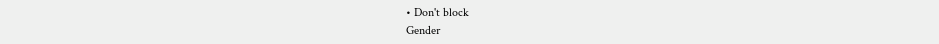• Don't block
Gender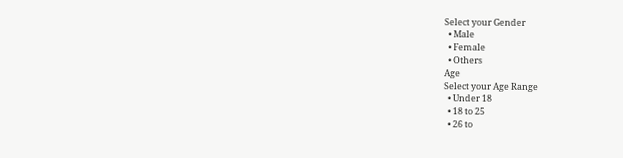Select your Gender
  • Male
  • Female
  • Others
Age
Select your Age Range
  • Under 18
  • 18 to 25
  • 26 to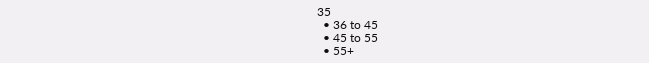35
  • 36 to 45
  • 45 to 55
  • 55+